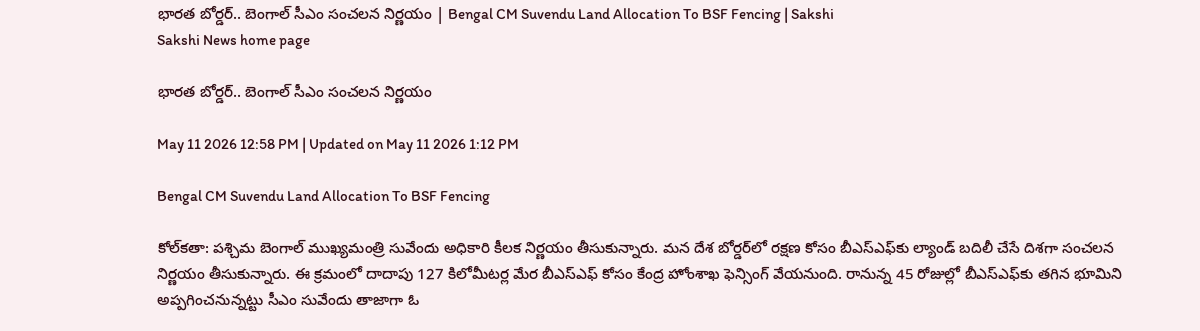భారత బోర్డర్‌.. బెంగాల్‌ సీఎం సంచలన నిర్ణయం | Bengal CM Suvendu Land Allocation To BSF Fencing | Sakshi
Sakshi News home page

భారత బోర్డర్‌.. బెంగాల్‌ సీఎం సంచలన నిర్ణయం

May 11 2026 12:58 PM | Updated on May 11 2026 1:12 PM

Bengal CM Suvendu Land Allocation To BSF Fencing

కోల్‌కతా: పశ్చిమ బెంగాల్‌ ముఖ్యమంత్రి సువేందు అధికారి కీలక నిర్ణయం తీసుకున్నారు. మన దేశ బోర్డర్‌లో రక్షణ కోసం బీఎస్‌ఎఫ్‌కు ల్యాండ్‌ బదిలీ చేసే దిశగా సంచలన నిర్ణయం తీసుకున్నారు. ఈ క్రమంలో దాదాపు 127 కిలోమీటర్ల మేర బీఎస్‌ఎఫ్‌ కోసం కేంద్ర హోంశాఖ ఫెన్సింగ్‌ వేయనుంది. రానున్న 45 రోజుల్లో బీఎస్‌ఎఫ్‌కు తగిన భూమిని అప్పగించనున్నట్టు సీఎం సువేందు తాజాగా ఓ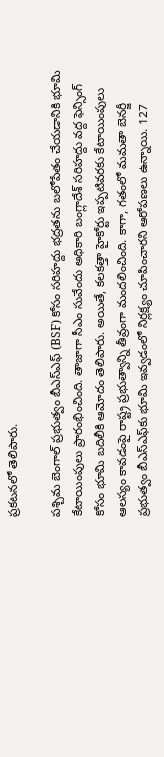ప్రకటనలో తెలిపారు.

పశ్చిమ బెంగాల్ ప్రభుత్వం బీఎస్‌ఎఫ్‌ (BSF) కోసం సరిహద్దు భద్రతను బలోపేతం చేయడానికి భూమి కేటాయింపులు ప్రారంభించింది. తాజాగా సీఎం సువేందు అధికారి బంగ్లాదేశ్‌ సరిహద్దు వద్ద ఫెన్సింగ్‌ కోసం భూమి బదిలీకి ఆమోదం తెలిపారు. అయితే, కలకత్తా హైకోర్టు ఇప్పటివరకు కేటాయింపులు ఆలస్యం కావడంపై రాష్ట్ర ప్రభుత్వాన్ని తీవ్రంగా మందలించింది. కాగా, గతంలో మమతా బెనర్జీ ప్రభుత్వం బీఎస్‌ఎఫ్‌కు భూమి ఇవ్వడంలో నిర్లక్ష్యం చూపించారని ఆరోపణలు ఉన్నాయి. 127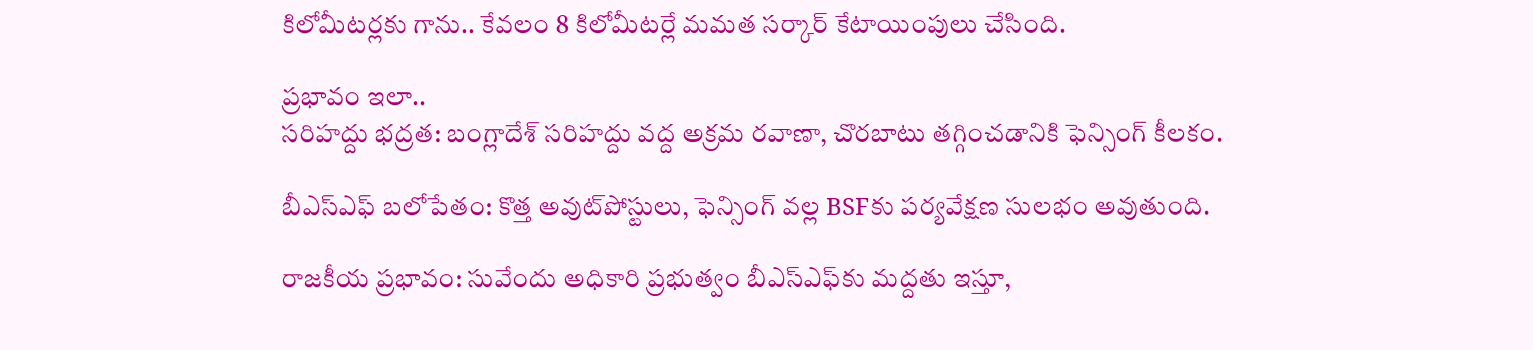కిలోమీటర్లకు గాను.. కేవలం 8 కిలోమీటర్లే మమత సర్కార్‌ కేటాయింపులు చేసింది.

ప్రభావం ఇలా..
సరిహద్దు భద్రత: బంగ్లాదేశ్‌ సరిహద్దు వద్ద అక్రమ రవాణా, చొరబాటు తగ్గించడానికి ఫెన్సింగ్‌ కీలకం.

బీఎస్‌ఎఫ్‌ బలోపేతం: కొత్త అవుట్‌పోస్టులు, ఫెన్సింగ్‌ వల్ల BSFకు పర్యవేక్షణ సులభం అవుతుంది.

రాజకీయ ప్రభావం: సువేందు అధికారి ప్రభుత్వం బీఎస్‌ఎఫ్‌కు మద్దతు ఇస్తూ,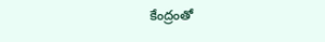కేంద్రంతో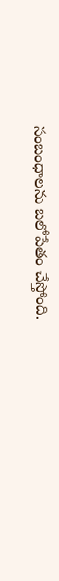సంబంధాలను బలోపేతం చేస్తోంది.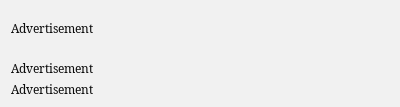Advertisement

Advertisement
Advertisement